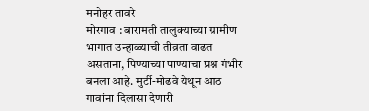मनोहर तावरे
मोरगाव : बारामती तालुक्याच्या ग्रामीण भागात उन्हाळ्याची तीव्रता वाढत असताना, पिण्याच्या पाण्याचा प्रश्न गंभीर बनला आहे. मुर्टी-मोढवे येथून आठ गावांना दिलासा देणारी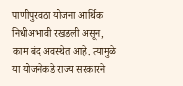पाणीपुरवठा योजना आर्थिक निधीअभावी रखडली असून, काम बंद अवस्थेत आहे. त्यामुळे या योजनेकडे राज्य सरकारने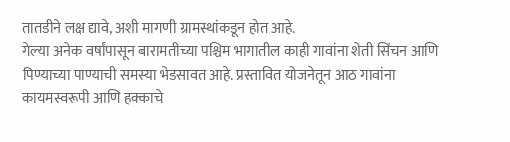तातडीने लक्ष द्यावे, अशी मागणी ग्रामस्थांकडून होत आहे.
गेल्या अनेक वर्षांपासून बारामतीच्या पश्चिम भागातील काही गावांना शेती सिंचन आणि पिण्याच्या पाण्याची समस्या भेडसावत आहे. प्रस्तावित योजनेतून आठ गावांना कायमस्वरूपी आणि हक्काचे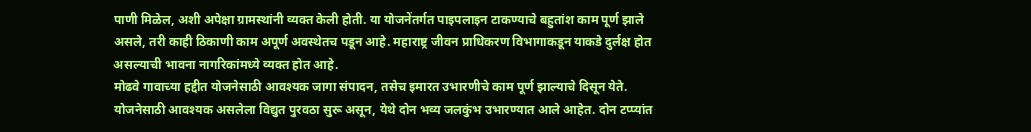पाणी मिळेल, अशी अपेक्षा ग्रामस्थांनी व्यक्त केली होती. या योजनेंतर्गत पाइपलाइन टाकण्याचे बहुतांश काम पूर्ण झाले असले, तरी काही ठिकाणी काम अपूर्ण अवस्थेतच पडून आहे. महाराष्ट्र जीवन प्राधिकरण विभागाकडून याकडे दुर्लक्ष होत असल्याची भावना नागरिकांमध्ये व्यक्त होत आहे.
मोढवे गावाच्या हद्दीत योजनेसाठी आवश्यक जागा संपादन, तसेच इमारत उभारणीचे काम पूर्ण झाल्याचे दिसून येते. योजनेसाठी आवश्यक असलेला विद्युत पुरवठा सुरू असून, येथे दोन भव्य जलकुंभ उभारण्यात आले आहेत. दोन टप्प्यांत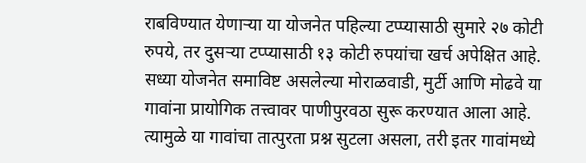राबविण्यात येणाऱ्या या योजनेत पहिल्या टप्प्यासाठी सुमारे २७ कोटी रुपये, तर दुसऱ्या टप्प्यासाठी १३ कोटी रुपयांचा खर्च अपेक्षित आहे.
सध्या योजनेत समाविष्ट असलेल्या मोराळवाडी, मुर्टी आणि मोढवे या गावांना प्रायोगिक तत्त्वावर पाणीपुरवठा सुरू करण्यात आला आहे. त्यामुळे या गावांचा तात्पुरता प्रश्न सुटला असला, तरी इतर गावांमध्ये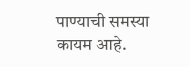पाण्याची समस्या कायम आहे.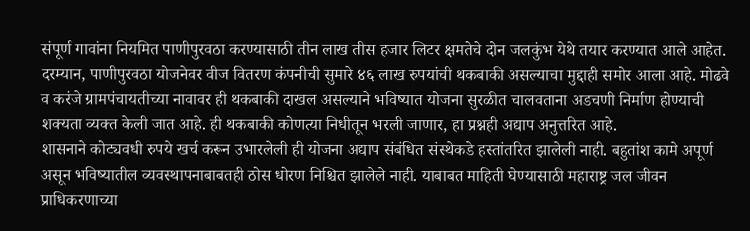संपूर्ण गावांना नियमित पाणीपुरवठा करण्यासाठी तीन लाख तीस हजार लिटर क्षमतेचे दोन जलकुंभ येथे तयार करण्यात आले आहेत.
दरम्यान, पाणीपुरवठा योजनेवर वीज वितरण कंपनीची सुमारे ४६ लाख रुपयांची थकबाकी असल्याचा मुद्दाही समोर आला आहे. मोढवे व करंजे ग्रामपंचायतीच्या नावावर ही थकबाकी दाखल असल्याने भविष्यात योजना सुरळीत चालवताना अडचणी निर्माण होण्याची शक्यता व्यक्त केली जात आहे. ही थकबाकी कोणत्या निधीतून भरली जाणार, हा प्रश्नही अद्याप अनुत्तरित आहे.
शासनाने कोट्यवधी रुपये खर्च करून उभारलेली ही योजना अद्याप संबंधित संस्थेकडे हस्तांतरित झालेली नाही. बहुतांश कामे अपूर्ण असून भविष्यातील व्यवस्थापनाबाबतही ठोस धोरण निश्चित झालेले नाही. याबाबत माहिती घेण्यासाठी महाराष्ट्र जल जीवन प्राधिकरणाच्या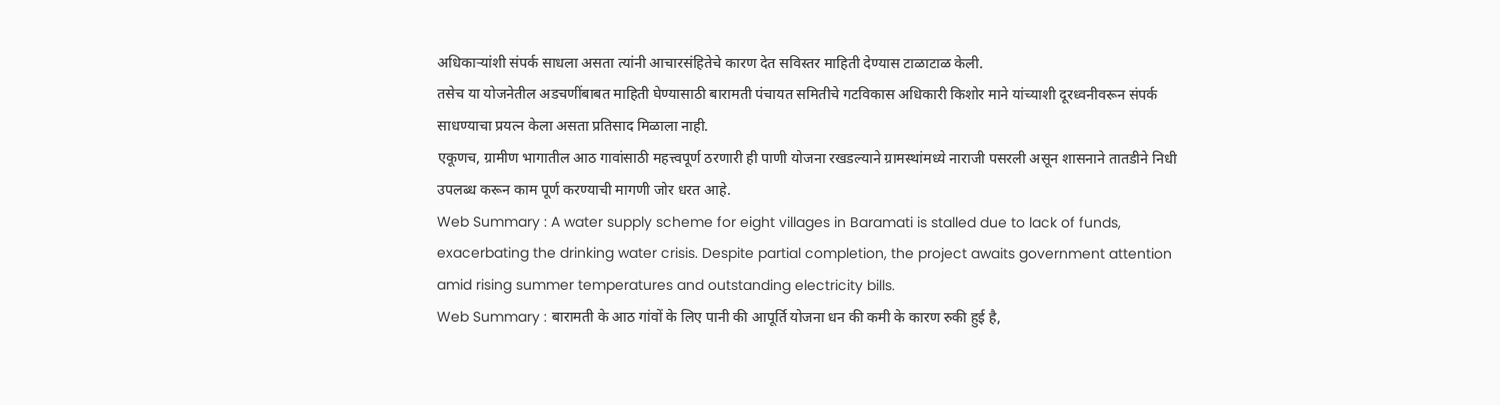अधिकाऱ्यांशी संपर्क साधला असता त्यांनी आचारसंहितेचे कारण देत सविस्तर माहिती देण्यास टाळाटाळ केली.
तसेच या योजनेतील अडचणींबाबत माहिती घेण्यासाठी बारामती पंचायत समितीचे गटविकास अधिकारी किशोर माने यांच्याशी दूरध्वनीवरून संपर्क साधण्याचा प्रयत्न केला असता प्रतिसाद मिळाला नाही.
एकूणच, ग्रामीण भागातील आठ गावांसाठी महत्त्वपूर्ण ठरणारी ही पाणी योजना रखडल्याने ग्रामस्थांमध्ये नाराजी पसरली असून शासनाने तातडीने निधी उपलब्ध करून काम पूर्ण करण्याची मागणी जोर धरत आहे.
Web Summary : A water supply scheme for eight villages in Baramati is stalled due to lack of funds, exacerbating the drinking water crisis. Despite partial completion, the project awaits government attention amid rising summer temperatures and outstanding electricity bills.
Web Summary : बारामती के आठ गांवों के लिए पानी की आपूर्ति योजना धन की कमी के कारण रुकी हुई है,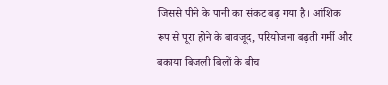जिससे पीने के पानी का संकट बढ़ गया है। आंशिक रूप से पूरा होने के बावजूद, परियोजना बढ़ती गर्मी और बकाया बिजली बिलों के बीच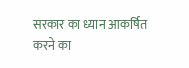सरकार का ध्यान आकर्षित करने का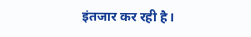इंतजार कर रही है।